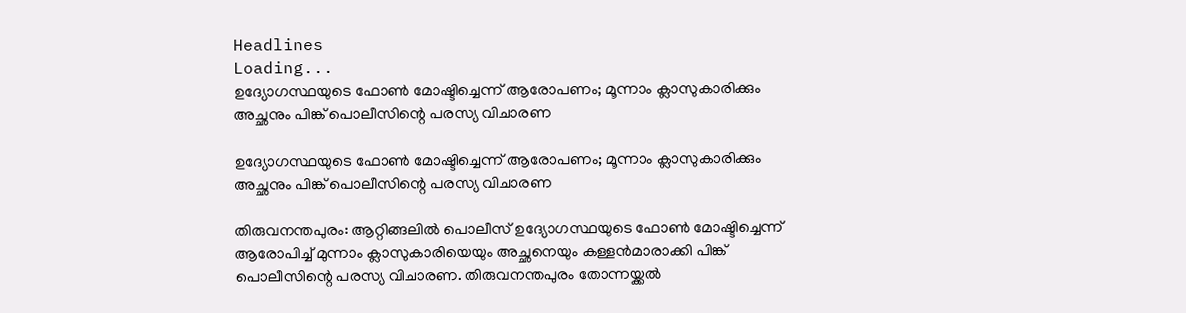Headlines
Loading...
ഉദ്യോഗസ്ഥയുടെ ഫോണ്‍ മോഷ്ടിച്ചെന്ന് ആരോപണം; മൂന്നാം ക്ലാസുകാരിക്കും അച്ഛനും പിങ്ക് പൊലീസിന്റെ പരസ്യ വിചാരണ

ഉദ്യോഗസ്ഥയുടെ ഫോണ്‍ മോഷ്ടിച്ചെന്ന് ആരോപണം; മൂന്നാം ക്ലാസുകാരിക്കും അച്ഛനും പിങ്ക് പൊലീസിന്റെ പരസ്യ വിചാരണ

തിരുവനന്തപുരം: ആറ്റിങ്ങലില്‍ പൊലീസ് ഉദ്യോഗസ്ഥയുടെ ഫോണ്‍ മോഷ്ടിച്ചെന്ന് ആരോപിച്ച് മുന്നാം ക്ലാസുകാരിയെയും അച്ഛനെയും കള്ളന്‍മാരാക്കി പിങ്ക് പൊലീസിന്റെ പരസ്യ വിചാരണ. തിരുവനന്തപുരം തോന്നയ്ക്കല്‍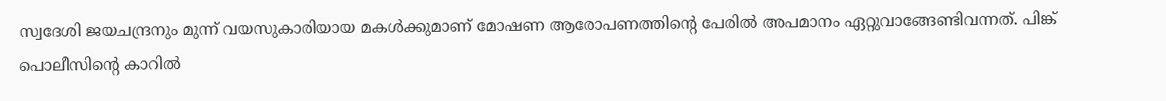സ്വദേശി ജയചന്ദ്രനും മുന്ന് വയസുകാരിയായ മകള്‍ക്കുമാണ് മോഷണ ആരോപണത്തിന്റെ പേരില്‍ അപമാനം ഏറ്റുവാങ്ങേണ്ടിവന്നത്. പിങ്ക് പൊലീസിന്റെ കാറില്‍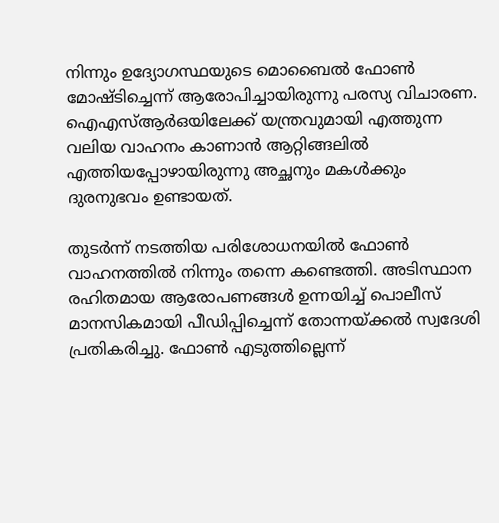നിന്നും ഉദ്യോഗസ്ഥയുടെ മൊബൈല്‍ ഫോണ്‍ മോഷ്ടിച്ചെന്ന് ആരോപിച്ചായിരുന്നു പരസ്യ വിചാരണ. ഐഎസ്ആര്‍ഒയിലേക്ക് യന്ത്രവുമായി എത്തുന്ന വലിയ വാഹനം കാണാന്‍ ആറ്റിങ്ങലില്‍ എത്തിയപ്പോഴായിരുന്നു അച്ഛനും മകള്‍ക്കും ദുരനുഭവം ഉണ്ടായത്.

തുടര്‍ന്ന് നടത്തിയ പരിശോധനയില്‍ ഫോണ്‍ വാഹനത്തില്‍ നിന്നും തന്നെ കണ്ടെത്തി. അടിസ്ഥാന രഹിതമായ ആരോപണങ്ങള്‍ ഉന്നയിച്ച് പൊലീസ് മാനസികമായി പീഡിപ്പിച്ചെന്ന് തോന്നയ്ക്കല്‍ സ്വദേശി പ്രതികരിച്ചു. ഫോണ്‍ എടുത്തില്ലെന്ന്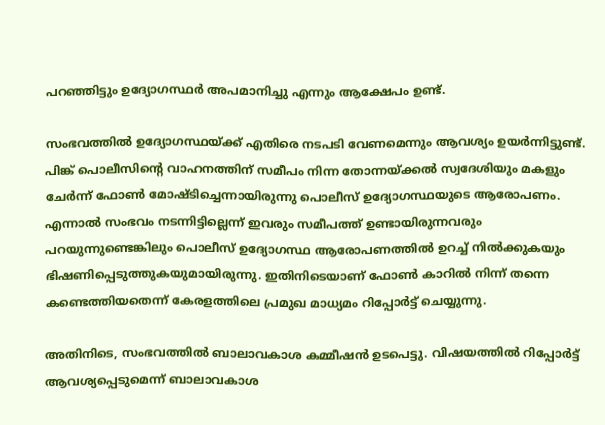പറഞ്ഞിട്ടും ഉദ്യോഗസ്ഥര്‍ അപമാനിച്ചു എന്നും ആക്ഷേപം ഉണ്ട്.

സംഭവത്തില്‍ ഉദ്യോഗസ്ഥയ്ക്ക് എതിരെ നടപടി വേണമെന്നും ആവശ്യം ഉയര്‍ന്നിട്ടുണ്ട്. പിങ്ക് പൊലീസിന്റെ വാഹനത്തിന് സമീപം നിന്ന തോന്നയ്ക്കല്‍ സ്വദേശിയും മകളും ചേര്‍ന്ന് ഫോണ്‍ മോഷ്ടിച്ചെന്നായിരുന്നു പൊലീസ് ഉദ്യോഗസ്ഥയുടെ ആരോപണം. എന്നാല്‍ സംഭവം നടന്നിട്ടില്ലെന്ന് ഇവരും സമീപത്ത് ഉണ്ടായിരുന്നവരും പറയുന്നുണ്ടെങ്കിലും പൊലീസ് ഉദ്യോഗസ്ഥ ആരോപണത്തില്‍ ഉറച്ച് നില്‍ക്കുകയും ഭിഷണിപ്പെടുത്തുകയുമായിരുന്നു. ഇതിനിടെയാണ് ഫോണ്‍ കാറില്‍ നിന്ന് തന്നെ കണ്ടെത്തിയതെന്ന് കേരളത്തിലെ പ്രമുഖ മാധ്യമം റിപ്പോര്‍ട്ട് ചെയ്യുന്നു.

അതിനിടെ, സംഭവത്തില്‍ ബാലാവകാശ കമ്മീഷന്‍ ഉടപെട്ടു. വിഷയത്തില്‍ റിപ്പോര്‍ട്ട് ആവശ്യപ്പെടുമെന്ന് ബാലാവകാശ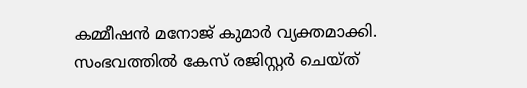കമ്മീഷന്‍ മനോജ് കുമാര്‍ വ്യക്തമാക്കി. സംഭവത്തില്‍ കേസ് രജിസ്റ്റര്‍ ചെയ്ത്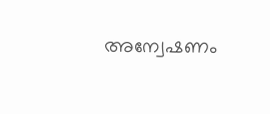അന്വേഷണം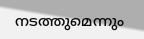നടത്തുമെന്നും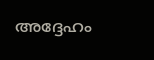അദ്ദേഹം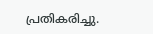പ്രതികരിച്ചു.